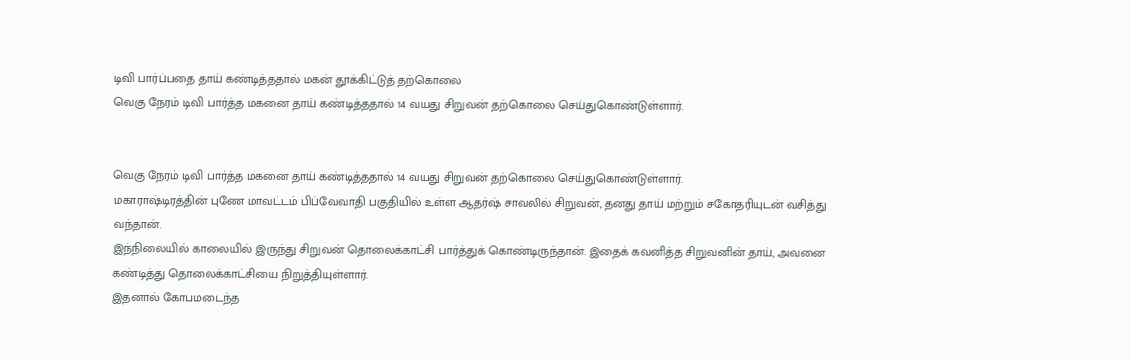டிவி பார்ப்பதை தாய் கண்டித்ததால் மகன் தூக்கிட்டுத் தற்கொலை
வெகு நேரம் டிவி பார்த்த மகனை தாய் கண்டித்ததால் 14 வயது சிறுவன் தற்கொலை செய்துகொண்டுள்ளார்.


வெகு நேரம் டிவி பார்த்த மகனை தாய் கண்டித்ததால் 14 வயது சிறுவன் தற்கொலை செய்துகொண்டுள்ளார்.
மகாராஷ்டிரத்தின் புணே மாவட்டம் பிப்வேவாதி பகுதியில் உள்ள ஆதர்ஷ் சாவலில் சிறுவன், தனது தாய் மற்றும் சகோதரியுடன் வசித்து வந்தான்.
இந்நிலையில் காலையில் இருந்து சிறுவன் தொலைக்காட்சி பார்த்துக் கொண்டிருந்தான். இதைக் கவனித்த சிறுவனின் தாய், அவனை கண்டித்து தொலைக்காட்சியை நிறுத்தியுள்ளார்.
இதனால் கோபமடைந்த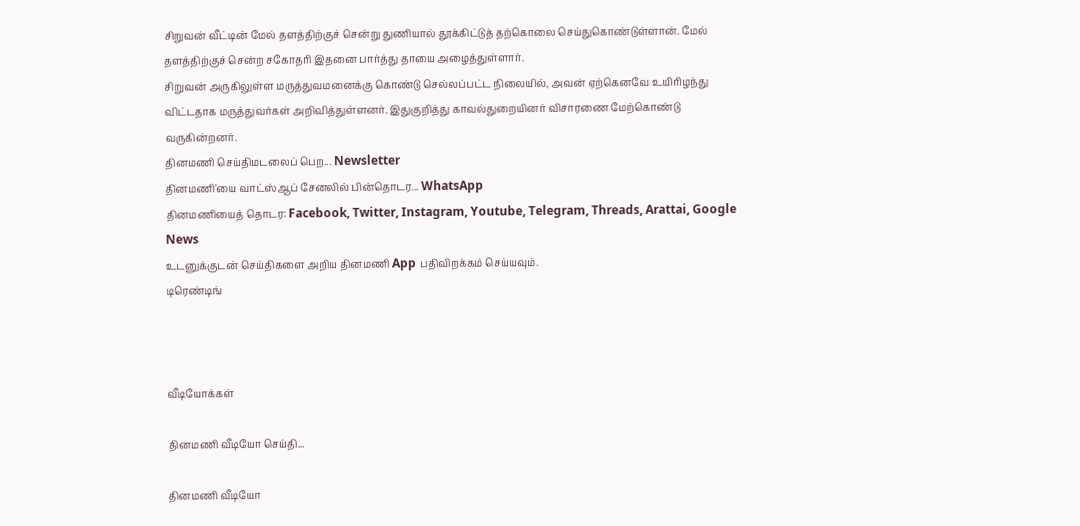சிறுவன் வீட்டின் மேல் தளத்திற்குச் சென்று துணியால் தூக்கிட்டுத் தற்கொலை செய்துகொண்டுள்ளான். மேல் தளத்திற்குச் சென்ற சகோதரி இதனை பார்த்து தாயை அழைத்துள்ளார்.
சிறுவன் அருகிலுள்ள மருத்துவமனைக்கு கொண்டு செல்லப்பட்ட நிலையில், அவன் ஏற்கெனவே உயிரிழந்து விட்டதாக மருத்துவர்கள் அறிவித்துள்ளனர். இதுகுறித்து காவல்துறையினர் விசாரணை மேற்கொண்டு வருகின்றனர்.
தினமணி செய்திமடலைப் பெற... Newsletter
தினமணி'யை வாட்ஸ்ஆப் சேனலில் பின்தொடர... WhatsApp
தினமணியைத் தொடர: Facebook, Twitter, Instagram, Youtube, Telegram, Threads, Arattai, Google News
உடனுக்குடன் செய்திகளை அறிய தினமணி App பதிவிறக்கம் செய்யவும்.
டிரெண்டிங்



வீடியோக்கள்

தினமணி வீடியோ செய்தி...

தினமணி வீடியோ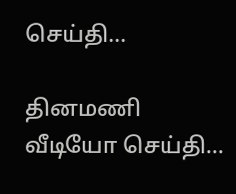செய்தி...

தினமணி வீடியோ செய்தி...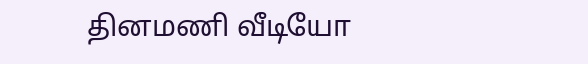தினமணி வீடியோ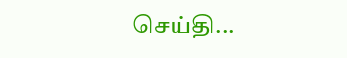செய்தி...